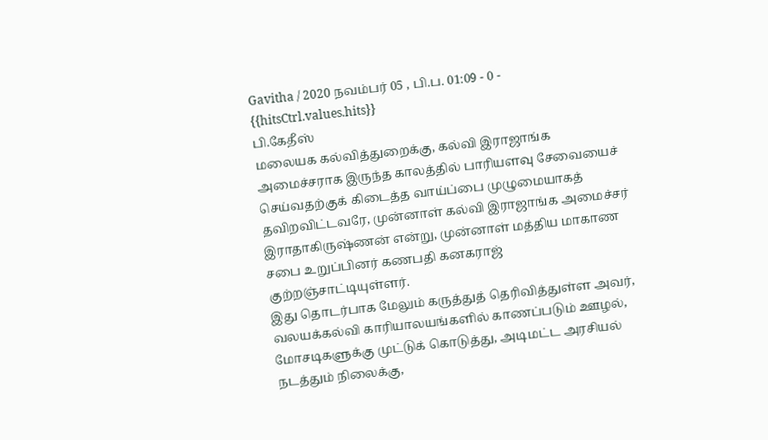Gavitha / 2020 நவம்பர் 05 , பி.ப. 01:09 - 0 - {{hitsCtrl.values.hits}}
பி.கேதீஸ்
மலையக கல்வித்துறைக்கு, கல்வி இராஜாங்க அமைச்சராக இருந்த காலத்தில் பாரியளவு சேவையைச் செய்வதற்குக் கிடைத்த வாய்ப்பை முழுமையாகத் தவிறவிட்டவரே, முன்னாள் கல்வி இராஜாங்க அமைச்சர் இராதாகிருஷ்ணன் என்று, முன்னாள் மத்திய மாகாண சபை உறுப்பினர் கணபதி கனகராஜ் குற்றஞ்சாட்டியுள்ளர்.
இது தொடர்பாக மேலும் கருத்துத் தெரிவித்துள்ள அவர், வலயக்கல்வி காரியாலயங்களில் காணப்படும் ஊழல், மோசடிகளுக்கு முட்டுக் கொடுத்து, அடிமட்ட அரசியல் நடத்தும் நிலைக்கு,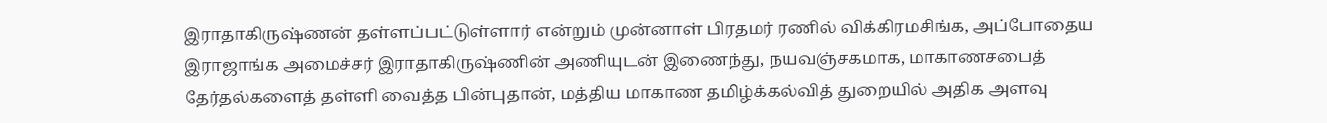இராதாகிருஷ்ணன் தள்ளப்பட்டுள்ளார் என்றும் முன்னாள் பிரதமர் ரணில் விக்கிரமசிங்க, அப்போதைய இராஜாங்க அமைச்சர் இராதாகிருஷ்ணின் அணியுடன் இணைந்து, நயவஞ்சகமாக, மாகாணசபைத் தேர்தல்களைத் தள்ளி வைத்த பின்புதான், மத்திய மாகாண தமிழ்க்கல்வித் துறையில் அதிக அளவு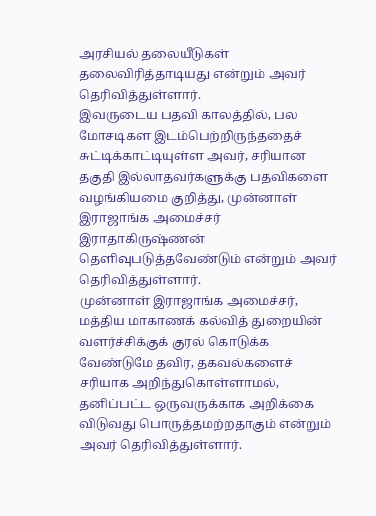அரசியல் தலையீடுகள் தலைவிரித்தாடியது என்றும் அவர் தெரிவித்துள்ளார்.
இவருடைய பதவி காலத்தில், பல மோசடிகள இடம்பெற்றிருந்ததைச் சுட்டிக்காட்டியுள்ள அவர், சரியான தகுதி இல்லாதவர்களுக்கு பதவிகளை வழங்கியமை குறித்து, முன்னாள் இராஜாங்க அமைச்சர் இராதாகிருஷ்ணன் தெளிவுபடுத்தவேண்டும் என்றும் அவர் தெரிவித்துள்ளார்.
முன்னாள் இராஜாங்க அமைச்சர், மத்திய மாகாணக் கல்வித் துறையின் வளர்ச்சிக்குக் குரல் கொடுக்க வேண்டுமே தவிர, தகவல்களைச் சரியாக அறிந்துகொள்ளாமல், தனிப்பட்ட ஒருவருக்காக அறிக்கை விடுவது பொருத்தமற்றதாகும் என்றும் அவர் தெரிவித்துள்ளார்.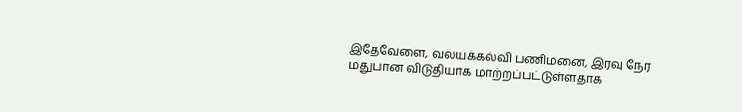இதேவேளை, வலயக்கல்வி பணிமனை, இரவு நேர மதுபான விடுதியாக மாற்றப்பட்டுள்ளதாக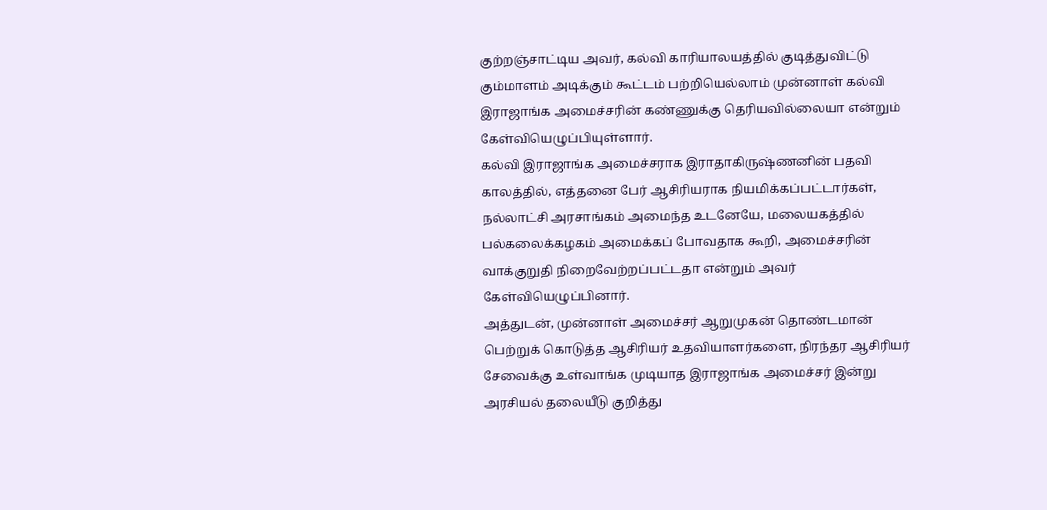குற்றஞ்சாட்டிய அவர், கல்வி காரியாலயத்தில் குடித்துவிட்டு கும்மாளம் அடிக்கும் கூட்டம் பற்றியெல்லாம் முன்னாள் கல்வி இராஜாங்க அமைச்சரின் கண்ணுக்கு தெரியவில்லையா என்றும் கேள்வியெழுப்பியுள்ளார்.
கல்வி இராஜாங்க அமைச்சராக இராதாகிருஷ்ணனின் பதவி காலத்தில், எத்தனை பேர் ஆசிரியராக நியமிக்கப்பட்டார்கள், நல்லாட்சி அரசாங்கம் அமைந்த உடனேயே, மலையகத்தில் பல்கலைக்கழகம் அமைக்கப் போவதாக கூறி, அமைச்சரின் வாக்குறுதி நிறைவேற்றப்பட்டதா என்றும் அவர் கேள்வியெழுப்பினார்.
அத்துடன், முன்னாள் அமைச்சர் ஆறுமுகன் தொண்டமான் பெற்றுக் கொடுத்த ஆசிரியர் உதவியாளர்களை, நிரந்தர ஆசிரியர் சேவைக்கு உள்வாங்க முடியாத இராஜாங்க அமைச்சர் இன்று அரசியல் தலையீடு குறித்து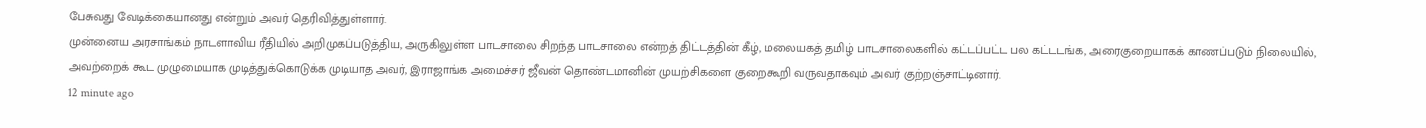பேசுவது வேடிக்கையானது என்றும் அவர் தெரிவித்துள்ளார்.
முன்னைய அரசாங்கம் நாடளாவிய ரீதியில் அறிமுகப்படுத்திய, அருகிலுள்ள பாடசாலை சிறந்த பாடசாலை என்றத் திட்டத்தின் கீழ், மலையகத் தமிழ் பாடசாலைகளில் கட்டப்பட்ட பல கட்டடங்க, அரைகுறையாகக் காணப்படும் நிலையில், அவற்றைக் கூட முழுமையாக முடித்துக்கொடுக்க முடியாத அவர், இராஜாங்க அமைச்சர் ஜீவன் தொண்டமானின் முயற்சிகளை குறைகூறி வருவதாகவும் அவர் குற்றஞ்சாட்டினார்.
12 minute ago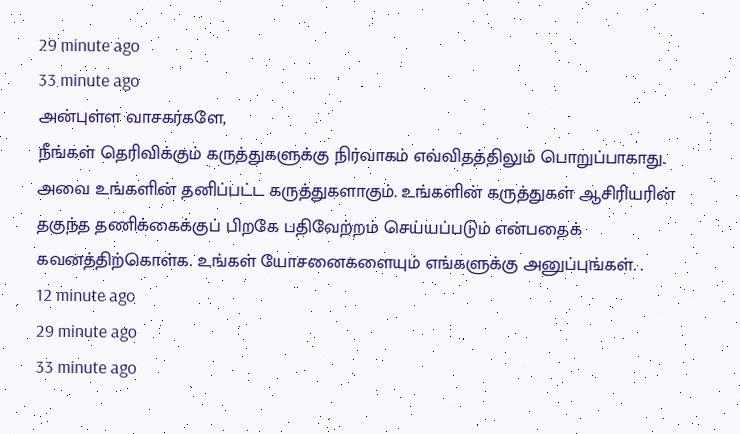29 minute ago
33 minute ago
அன்புள்ள வாசகர்களே,
நீங்கள் தெரிவிக்கும் கருத்துகளுக்கு நிர்வாகம் எவ்விதத்திலும் பொறுப்பாகாது. அவை உங்களின் தனிப்பட்ட கருத்துகளாகும். உங்களின் கருத்துகள் ஆசிரியரின் தகுந்த தணிக்கைக்குப் பிறகே பதிவேற்றம் செய்யப்படும் என்பதைக் கவனத்திற்கொள்க. உங்கள் யோசனைகளையும் எங்களுக்கு அனுப்புங்கள். .
12 minute ago
29 minute ago
33 minute ago